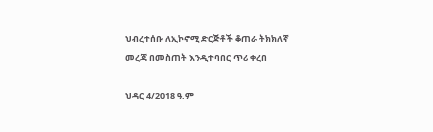ህብረተሰቡ ለኢኮኖሚ ድርጅቶች ቆጠራ ትክክለኛ መረጃ በመስጠት እንዲተባበር ጥሪ ቀረበ

ህዳር 4/2018 ዓ.ም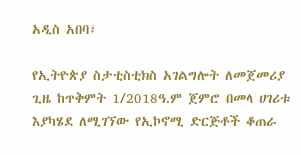አዲስ አበባ፣

የኢትዮጵያ ስታቲስቲክስ አገልግሎት ለመጀመሪያ ጊዜ ከጥቅምት 1/2018ዓ.ም ጀምሮ በመላ ሀገሪቱ እያካሄደ ለሚገኘው የኢኮኖሚ ድርጅቶች ቆጠራ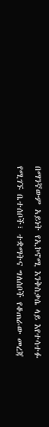በማንኛውም አይነት የኢኮኖሚ እንቅስቃሴ ላይ እየተሳተፉ የሚገኙ ቤተሰቦች፣ ተቋማትና ግለሰቦች የቆጠራው መረጃ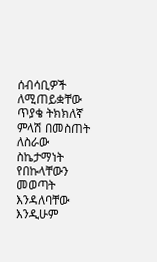ሰብሳቢዎች ለሚጠይቋቸው ጥያቄ ትክክለኛ ምላሽ በመስጠት ለስራው ስኬታማነት የበኩላቸውን መወጣት እንዳለባቸው እንዲሁም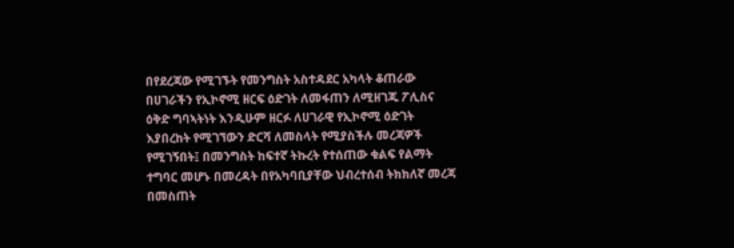በየደረጃው የሚገኙት የመንግስት አስተዳደር አካላት ቆጠራው በሀገራችን የኢኮኖሚ ዘርፍ ዕድገት ለመፋጠን ለሚዘገጁ ፖሊስና ዕቅድ ግባኣትነት እንዲሁም ዘርፉ ለሀገራዊ የኢኮኖሚ ዕድገት እያበረከት የሚገኘውን ድርሻ ለመስላት የሚያስችሉ መረጃዎች የሚገኝበት፤ በመንግስት ከፍተኛ ትኩረት የተሰጠው ቁልፍ የልማት ተግባር መሆኑ በመረዳት በየአካባቢያቸው ህብረተሰብ ትክክለኛ መረጃ በመስጠት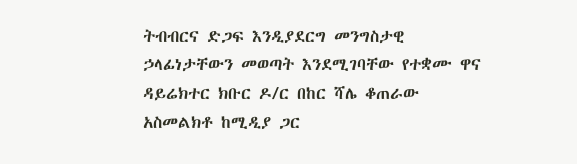ትብብርና ድጋፍ እንዲያደርግ መንግስታዊ ኃላፊነታቸውን መወጣት እንደሚገባቸው የተቋሙ ዋና ዳይሬክተር ክቡር ዶ/ር በከር ሻሌ ቆጠራው አስመልክቶ ከሚዲያ ጋር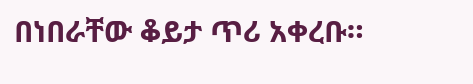በነበራቸው ቆይታ ጥሪ አቀረቡ።